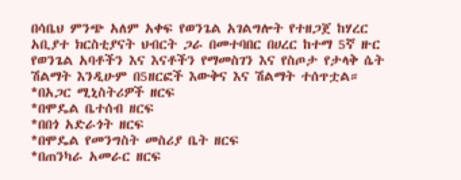በሳቤህ ምንጭ አለም አቀፍ የወንጌል አገልግሎት የተዘጋጀ ከሃረር አቢያተ ክርስቲያናት ህብርት ጋራ በመተባበር በሀረር ከተማ 5ኛ ዙር የወንጌል አባቶችን እና እናቶችን የማመስገን እና የስጦታ የታላቅ ሴት ሽልማት እንዲሁም በ5ዘርፎች እውቅና እና ሽልማት ተሰጥቷል።
*በአጋር ሚኒስትሪዎች ዘርፍ
*በሞዴል ቤተሰብ ዘርፍ
*በበጎ አድራጎት ዘርፍ
*በሞዴል የመንግስት መስሪያ ቤት ዘርፍ
*በጠንካራ አመራር ዘርፍ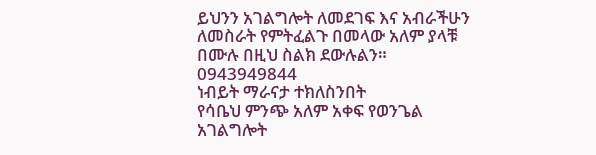ይህንን አገልግሎት ለመደገፍ እና አብራችሁን ለመስራት የምትፈልጉ በመላው አለም ያላቹ በሙሉ በዚህ ስልክ ደውሉልን።
0943949844
ነብይት ማራናታ ተክለስንበት
የሳቤህ ምንጭ አለም አቀፍ የወንጌል አገልግሎት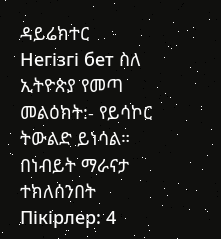ዳይሬክተር
Негізгі бет ስለ ኢትዮጵያ የመጣ መልዕክት:- የይሳኮር ትውልድ ይነሳል። በነብይት ማራናታ ተክለሰንበት
Пікірлер: 4